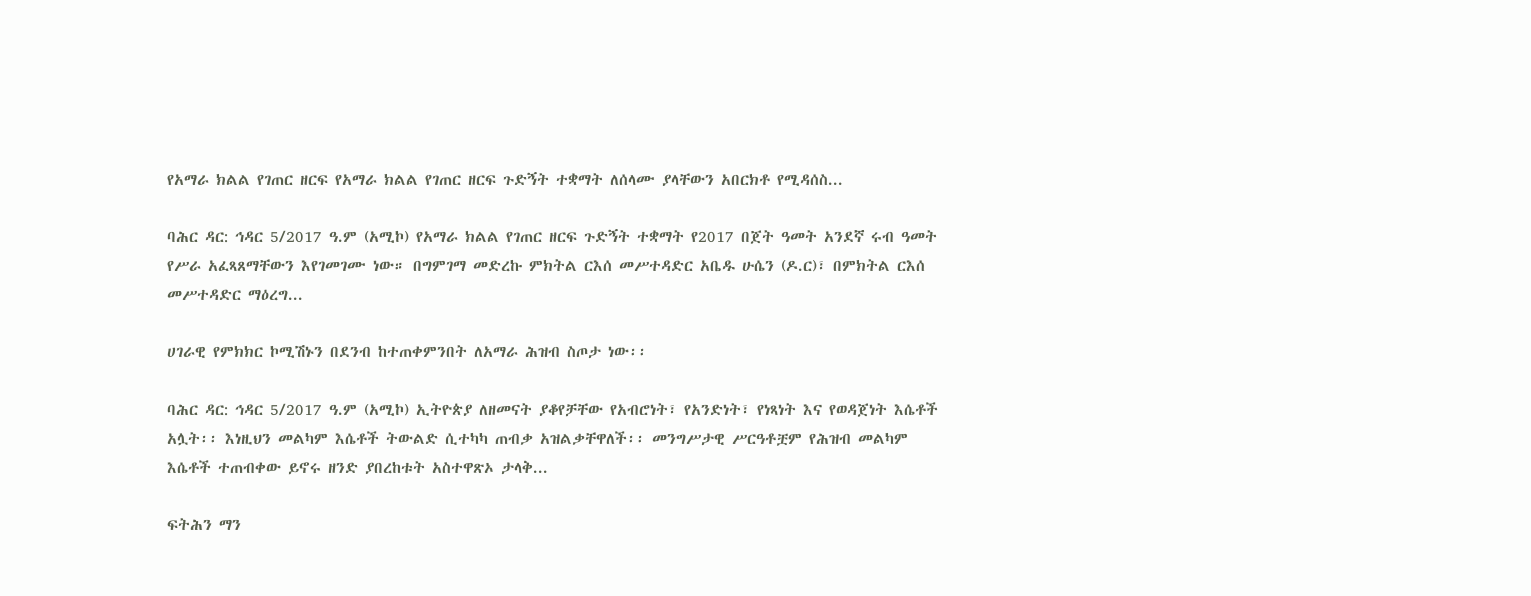የአማራ ክልል የገጠር ዘርፍ የአማራ ክልል የገጠር ዘርፍ ጉድኝት ተቋማት ለሰላሙ ያላቸውን አበርክቶ የሚዳሰስ...

ባሕር ዳር: ኅዳር 5/2017 ዓ.ም (አሚኮ) የአማራ ክልል የገጠር ዘርፍ ጉድኝት ተቋማት የ2017 በጀት ዓመት አንደኛ ሩብ ዓመት የሥራ አፈጻጸማቸውን እየገመገሙ ነው። በግምገማ መድረኩ ምክትል ርእሰ መሥተዳድር አቤዱ ሁሴን (ዶ.ር)፣ በምክትል ርእሰ መሥተዳድር ማዕረግ...

ሀገራዊ የምክክር ኮሚሽኑን በደንብ ከተጠቀምንበት ለአማራ ሕዝብ ስጦታ ነው፡፡

ባሕር ዳር: ኅዳር 5/2017 ዓ.ም (አሚኮ) ኢትዮጵያ ለዘመናት ያቆየቻቸው የአብሮነት፣ የአንድነት፣ የነጻነት እና የወዳጀነት እሴቶች አሏት፡፡ እነዚህን መልካም እሴቶች ትውልድ ሲተካካ ጠብቃ አዝልቃቸዋለች፡፡ መንግሥታዊ ሥርዓቶቿም የሕዝብ መልካም እሴቶች ተጠብቀው ይኖሩ ዘንድ ያበረከቱት አስተዋጽኦ ታላቅ...

ፍትሕን ማን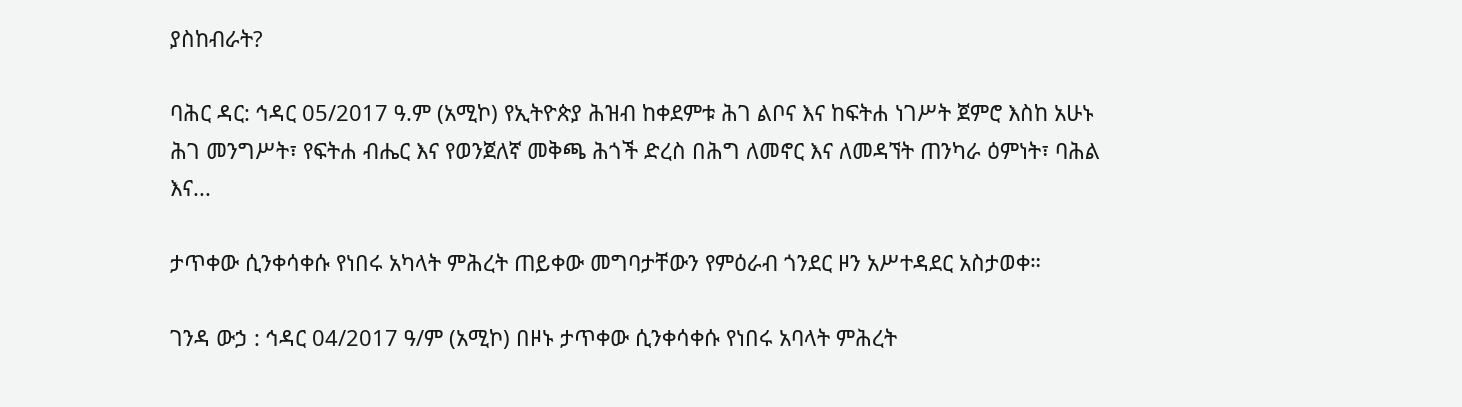ያስከብራት?

ባሕር ዳር: ኅዳር 05/2017 ዓ.ም (አሚኮ) የኢትዮጵያ ሕዝብ ከቀደምቱ ሕገ ልቦና እና ከፍትሐ ነገሥት ጀምሮ እስከ አሁኑ ሕገ መንግሥት፣ የፍትሐ ብሔር እና የወንጀለኛ መቅጫ ሕጎች ድረስ በሕግ ለመኖር እና ለመዳኘት ጠንካራ ዕምነት፣ ባሕል እና...

ታጥቀው ሲንቀሳቀሱ የነበሩ አካላት ምሕረት ጠይቀው መግባታቸውን የምዕራብ ጎንደር ዞን አሥተዳደር አስታወቀ።

ገንዳ ውኃ : ኅዳር 04/2017 ዓ/ም (አሚኮ) በዞኑ ታጥቀው ሲንቀሳቀሱ የነበሩ አባላት ምሕረት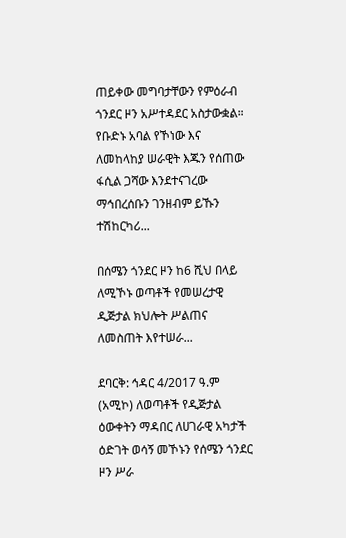ጠይቀው መግባታቸውን የምዕራብ ጎንደር ዞን አሥተዳደር አስታውቋል። የቡድኑ አባል የኾነው እና ለመከላከያ ሠራዊት እጁን የሰጠው ፋሲል ጋሻው እንደተናገረው ማኅበረሰቡን ገንዘብም ይኹን ተሽከርካሪ...

በሰሜን ጎንደር ዞን ከ6 ሺህ በላይ ለሚኾኑ ወጣቶች የመሠረታዊ ዲጅታል ክህሎት ሥልጠና ለመስጠት እየተሠራ...

ደባርቅ: ኅዳር 4/2017 ዓ.ም (አሚኮ) ለወጣቶች የዲጅታል ዕውቀትን ማዳበር ለሀገራዊ አካታች ዕድገት ወሳኝ መኾኑን የሰሜን ጎንደር ዞን ሥራ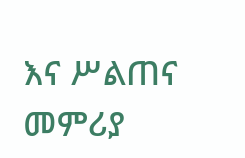እና ሥልጠና መምሪያ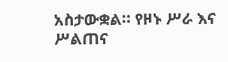አስታውቋል። የዞኑ ሥራ እና ሥልጠና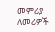መምሪያ ለመሪዎች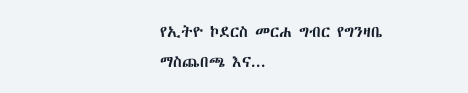የኢትዮ ኮደርስ መርሐ ግብር የግንዛቤ ማስጨበጫ እና...